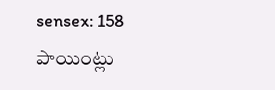sensex: 158 పాయింట్లు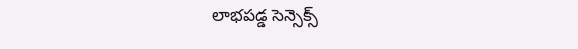లాభపడ్డ సెన్సెక్స్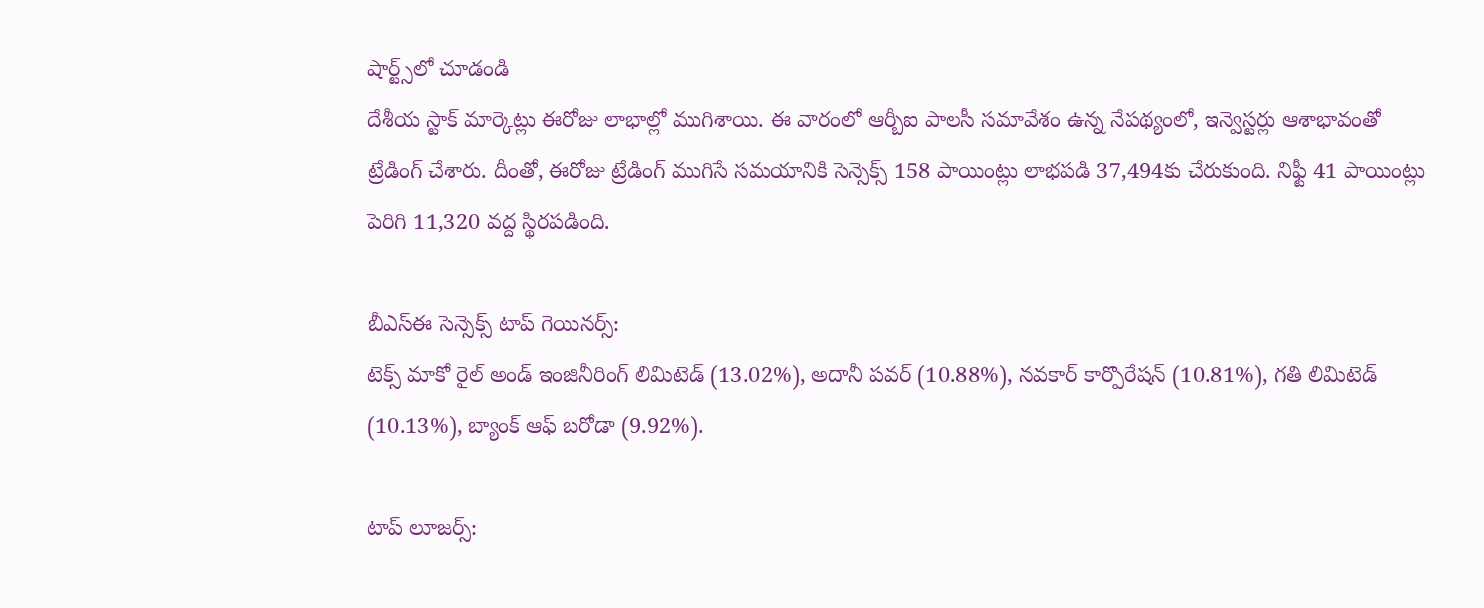షార్ట్స్‌లో చూడండి
దేశీయ స్టాక్ మార్కెట్లు ఈరోజు లాభాల్లో ముగిశాయి. ఈ వారంలో ఆర్బీఐ పాలసీ సమావేశం ఉన్న నేపథ్యంలో, ఇన్వెస్టర్లు ఆశాభావంతో ట్రేడింగ్ చేశారు. దీంతో, ఈరోజు ట్రేడింగ్ ముగిసే సమయానికి సెన్సెక్స్ 158 పాయింట్లు లాభపడి 37,494కు చేరుకుంది. నిఫ్టీ 41 పాయింట్లు పెరిగి 11,320 వద్ద స్థిరపడింది.

బీఎస్ఈ సెన్సెక్స్ టాప్ గెయినర్స్:
టెక్స్ మాకో రైల్ అండ్ ఇంజినీరింగ్ లిమిటెడ్ (13.02%), అదానీ పవర్ (10.88%), నవకార్ కార్పొరేషన్ (10.81%), గతి లిమిటెడ్ (10.13%), బ్యాంక్ ఆఫ్ బరోడా (9.92%).

టాప్ లూజర్స్: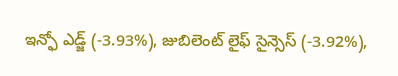ఇన్ఫో ఎడ్జ్ (-3.93%), జుబిలెంట్ లైఫ్ సైన్సెస్ (-3.92%),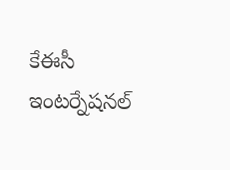కేఈసీ ఇంటర్నేషనల్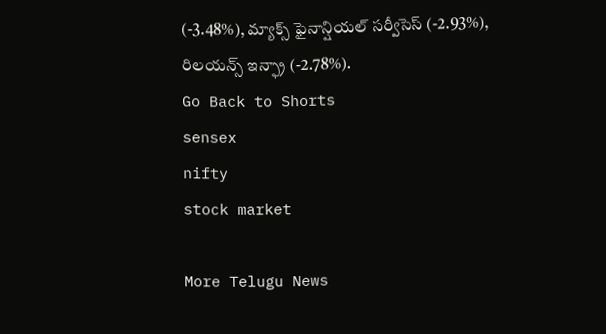(-3.48%), మ్యాక్స్ ఫైనాన్షియల్ సర్వీసెస్ (-2.93%), రిలయన్స్ ఇన్ఫ్రా (-2.78%).
Go Back to Shorts
sensex
nifty
stock market

More Telugu News